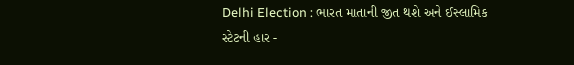Delhi Election : ભારત માતાની જીત થશે અને ઈસ્લામિક સ્ટેટની હાર -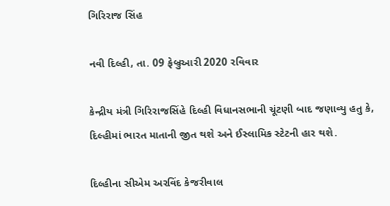ગિરિરાજ સિંહ

નવી દિલ્હી, તા. 09 ફેબ્રુઆરી 2020 રવિવાર

કેન્દ્રીય મંત્રી ગિરિરાજસિંહે દિલ્હી વિધાનસભાની ચૂંટણી બાદ જણાવ્યુ હતુ કે, દિલ્હીમાં ભારત માતાની જીત થશે અને ઈસ્લામિક સ્ટેટની હાર થશે.

દિલ્હીના સીએમ અરવિંદ કેજરીવાલ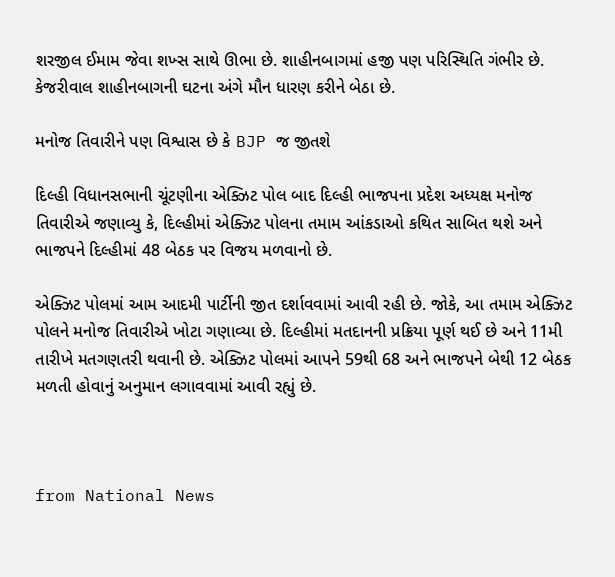શરજીલ ઈમામ જેવા શખ્સ સાથે ઊભા છે. શાહીનબાગમાં હજી પણ પરિસ્થિતિ ગંભીર છે. કેજરીવાલ શાહીનબાગની ઘટના અંગે મૌન ધારણ કરીને બેઠા છે.

મનોજ તિવારીને પણ વિશ્વાસ છે કે BJP જ જીતશે

દિલ્હી વિધાનસભાની ચૂંટણીના એક્ઝિટ પોલ બાદ દિલ્હી ભાજપના પ્રદેશ અધ્યક્ષ મનોજ તિવારીએ જણાવ્યુ કે, દિલ્હીમાં એક્ઝિટ પોલના તમામ આંકડાઓ કથિત સાબિત થશે અને ભાજપને દિલ્હીમાં 48 બેઠક પર વિજય મળવાનો છે.

એક્ઝિટ પોલમાં આમ આદમી પાર્ટીની જીત દર્શાવવામાં આવી રહી છે. જોકે, આ તમામ એક્ઝિટ પોલને મનોજ તિવારીએ ખોટા ગણાવ્યા છે. દિલ્હીમાં મતદાનની પ્રક્રિયા પૂર્ણ થઈ છે અને 11મી તારીખે મતગણતરી થવાની છે. એક્ઝિટ પોલમાં આપને 59થી 68 અને ભાજપને બેથી 12 બેઠક મળતી હોવાનું અનુમાન લગાવવામાં આવી રહ્યું છે.



from National News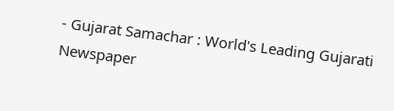- Gujarat Samachar : World's Leading Gujarati Newspaper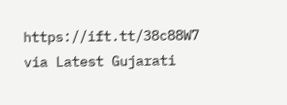https://ift.tt/38c88W7
via Latest Gujarati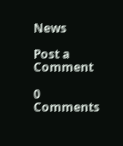News

Post a Comment

0 Comments